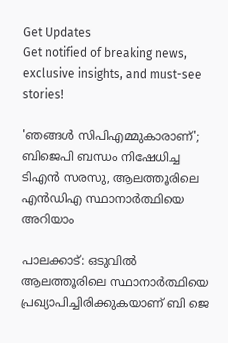Get Updates
Get notified of breaking news, exclusive insights, and must-see stories!

'ഞങ്ങൾ സിപിഎമ്മുകാരാണ്'; ബിജെപി ബന്ധം നിഷേധിച്ച ടിഎൻ സരസു, ആലത്തൂരിലെ എൻഡിഎ സ്ഥാനാർത്ഥിയെ അറിയാം

പാലക്കാട്: ഒടുവിൽ ആലത്തൂരിലെ സ്ഥാനാർത്ഥിയെ പ്രഖ്യാപിച്ചിരിക്കുകയാണ് ബി ജെ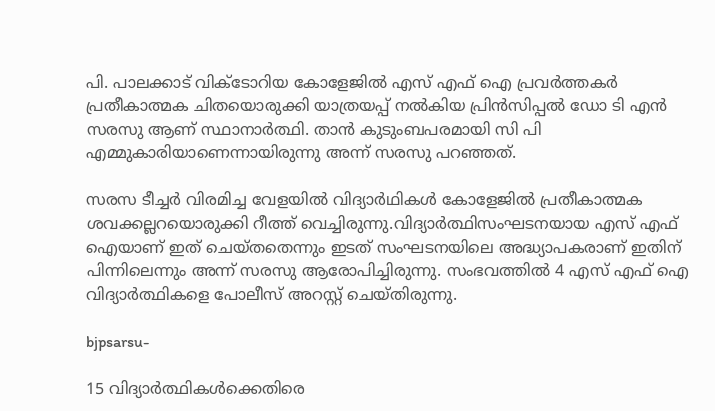പി. പാലക്കാട് വിക്ടോറിയ കോളേജിൽ എസ് എഫ് ഐ പ്രവർത്തകർ പ്രതീകാത്മക ചിതയൊരുക്കി യാത്രയപ്പ് നൽകിയ പ്രിൻസിപ്പൽ ഡോ ടി എൻ സരസു ആണ് സ്ഥാനാർത്ഥി. താൻ കുടുംബപരമായി സി പി എമ്മുകാരിയാണെന്നായിരുന്നു അന്ന് സരസു പറഞ്ഞത്.

സരസ ടീച്ചര്‍ വിരമിച്ച വേളയില്‍ വിദ്യാർഥികൾ കോളേജില്‍ പ്രതീകാത്മക ശവക്കല്ലറയൊരുക്കി റീത്ത് വെച്ചിരുന്നു.വിദ്യാര്‍ത്ഥിസംഘടനയായ എസ് എഫ് ഐയാണ് ഇത് ചെയ്തതെന്നും ഇടത് സംഘടനയിലെ അദ്ധ്യാപകരാണ് ഇതിന് പിന്നിലെന്നും അന്ന് സരസു ആരോപിച്ചിരുന്നു. സംഭവത്തിൽ 4 എസ് എഫ് ഐ വിദ്യാർത്ഥികളെ പോലീസ് അറസ്റ്റ് ചെയ്തിരുന്നു.

bjpsarsu-

15 വിദ്യാർത്ഥികൾക്കെതിരെ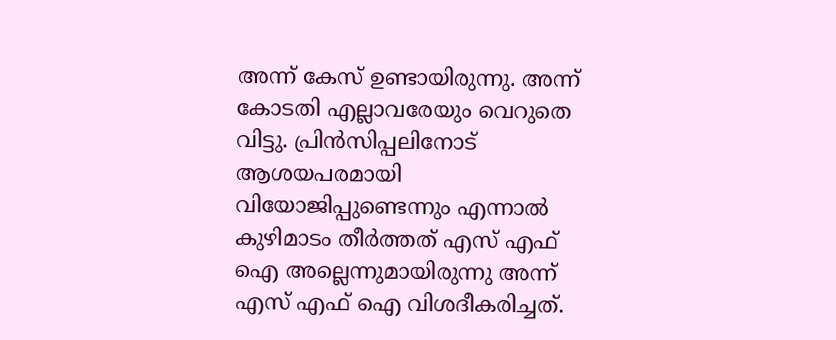അന്ന് കേസ് ഉണ്ടായിരുന്നു. അന്ന് കോടതി എല്ലാവരേയും വെറുതെ വിട്ടു. പ്രിൻസിപ്പലിനോട് ആശയപരമായി വിയോജിപ്പുണ്ടെന്നും എന്നാൽ കുഴിമാടം തീർത്തത് എസ് എഫ് ഐ അല്ലെന്നുമായിരുന്നു അന്ന് എസ് എഫ് ഐ വിശദീകരിച്ചത്.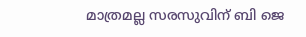മാത്രമല്ല സരസുവിന് ബി ജെ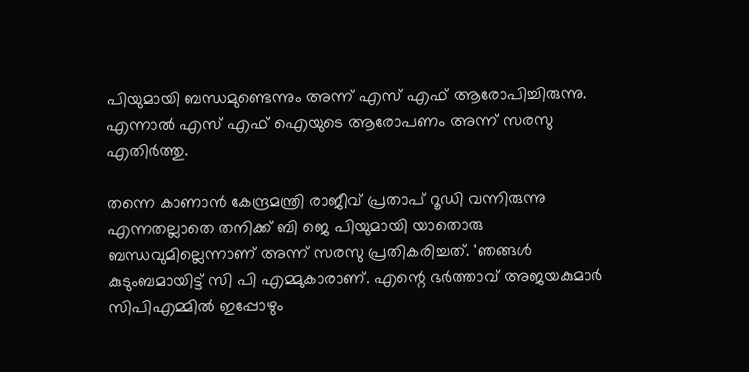പിയുമായി ബന്ധമുണ്ടെന്നും അന്ന് എസ് എഫ് ആരോപിച്ചിരുന്നു. എന്നാൽ എസ് എഫ് ഐയുടെ ആരോപണം അന്ന് സരസു എതിർത്തു.

തന്നെ കാണാൻ കേന്ദ്രമന്ത്രി രാജീവ് പ്രതാപ് റൂഡി വന്നിരുന്നു എന്നതല്ലാതെ തനിക്ക് ബി ജെ പിയുമായി യാതൊരു ബന്ധവുമില്ലെന്നാണ് അന്ന് സരസു പ്രതികരിച്ചത്. 'ഞ‌ങ്ങൾ കുടുംബമായിട്ട് സി പി എമ്മുകാരാണ്. എന്റെ ഭർത്താവ് അജയകുമാർ സിപിഎമ്മിൽ ഇപ്പോഴും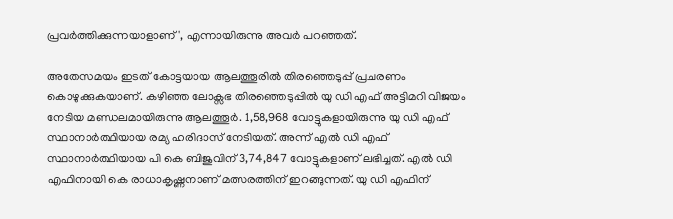പ്രവർത്തിക്കുന്നയാളാണ്', എന്നായിരുന്നു അവർ പറഞ്ഞത്.

അതേസമയം ഇടത് കോട്ടയായ ആലത്തൂരിൽ തിരഞ്ഞെടുപ്പ് പ്രചരണം കൊഴുക്കുകയാണ്. കഴിഞ്ഞ ലോക്സഭ തിരഞ്ഞെടുപ്പിൽ യു ഡി എഫ് അട്ടിമറി വിജയം നേടിയ മണ്ഡലമായിരുന്നു ആലത്തൂർ. 1,58,968 വോട്ടുകളായിരുന്നു യു ഡി എഫ് സ്ഥാനാർത്ഥിയായ രമ്യ ഹരിദാസ് നേടിയത്. അന്ന് എൽ ഡി എഫ് സ്ഥാനാർത്ഥിയായ പി കെ ബിജുവിന് 3,74,847 വോട്ടുകളാണ് ലഭിച്ചത്. എൽ ഡി എഫിനായി കെ രാധാകൃഷ്ണനാണ് മത്സരത്തിന് ഇറങ്ങുന്നത്. യു ഡി എഫിന്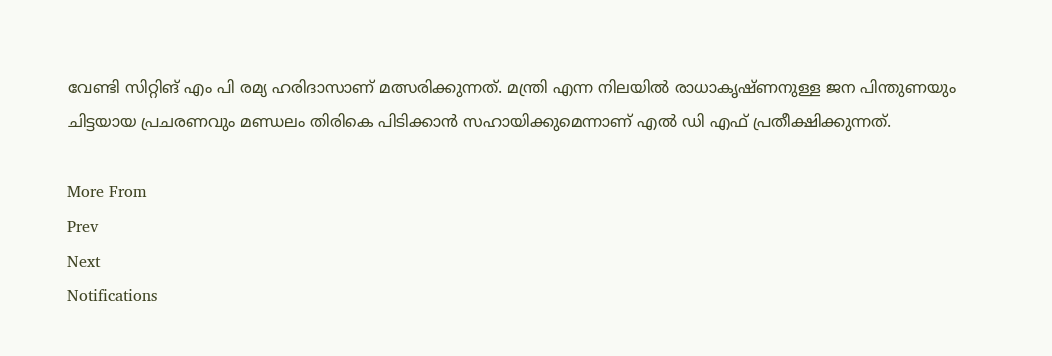വേണ്ടി സിറ്റിങ് എം പി രമ്യ ഹരിദാസാണ് മത്സരിക്കുന്നത്. മന്ത്രി എന്ന നിലയിൽ രാധാകൃഷ്ണനുള്ള ജന പിന്തുണയും ചിട്ടയായ പ്രചരണവും മണ്ഡലം തിരികെ പിടിക്കാൻ സഹായിക്കുമെന്നാണ് എൽ ഡി എഫ് പ്രതീക്ഷിക്കുന്നത്.

More From
Prev
Next
Notifications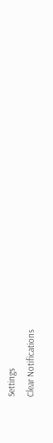Settings
Clear Notifications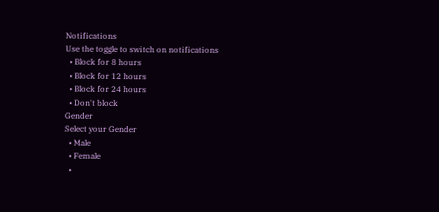Notifications
Use the toggle to switch on notifications
  • Block for 8 hours
  • Block for 12 hours
  • Block for 24 hours
  • Don't block
Gender
Select your Gender
  • Male
  • Female
  •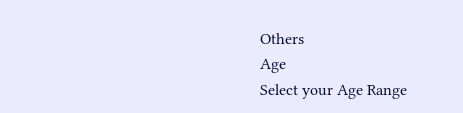Others
Age
Select your Age Range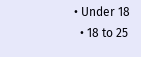• Under 18
  • 18 to 25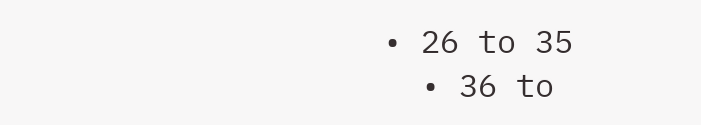• 26 to 35
  • 36 to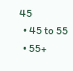45
  • 45 to 55
  • 55+